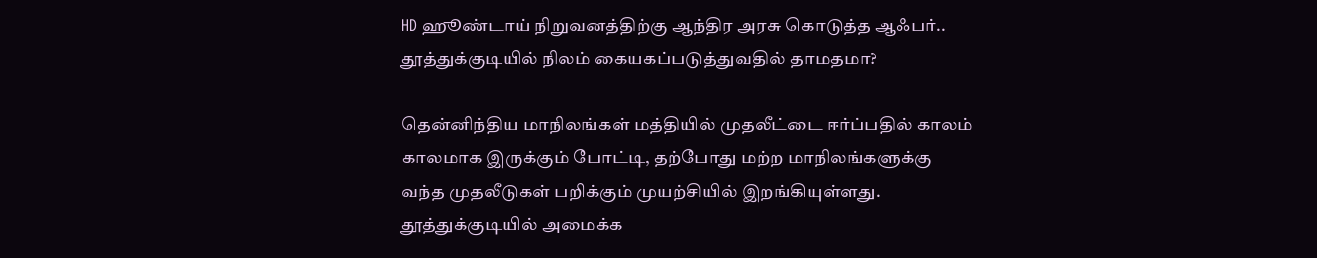HD ஹூண்டாய் நிறுவனத்திற்கு ஆந்திர அரசு கொடுத்த ஆஃபர்.. தூத்துக்குடியில் நிலம் கையகப்படுத்துவதில் தாமதமா?

தென்னிந்திய மாநிலங்கள் மத்தியில் முதலீட்டை ஈர்ப்பதில் காலம் காலமாக இருக்கும் போட்டி, தற்போது மற்ற மாநிலங்களுக்கு வந்த முதலீடுகள் பறிக்கும் முயற்சியில் இறங்கியுள்ளது. தூத்துக்குடியில் அமைக்க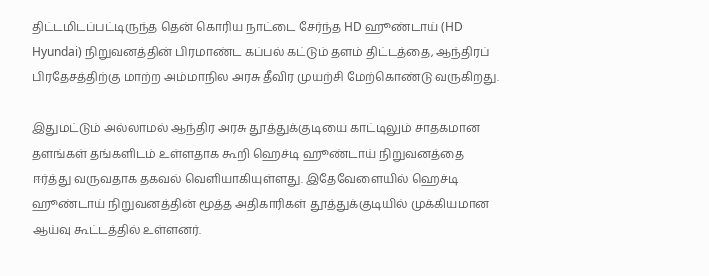திட்டமிடப்பட்டிருந்த தென் கொரிய நாட்டை சேர்ந்த HD ஹூண்டாய் (HD Hyundai) நிறுவனத்தின் பிரமாண்ட கப்பல் கட்டும் தளம் திட்டத்தை, ஆந்திரப் பிரதேசத்திற்கு மாற்ற அம்மாநில அரசு தீவிர முயற்சி மேற்கொண்டு வருகிறது.

இதுமட்டும் அல்லாமல் ஆந்திர அரசு தூத்துக்குடியை காட்டிலும் சாதகமான தளங்கள் தங்களிடம் உள்ளதாக கூறி ஹெச்டி ஹூண்டாய் நிறுவனத்தை ஈர்த்து வருவதாக தகவல் வெளியாகியுள்ளது. இதேவேளையில் ஹெச்டி ஹூண்டாய் நிறுவனத்தின் மூத்த அதிகாரிகள் தூத்துக்குடியில் முக்கியமான ஆய்வு கூட்டத்தில் உள்ளனர்.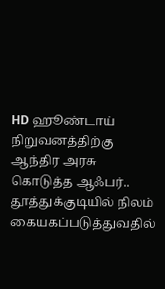HD ஹூண்டாய் நிறுவனத்திற்கு ஆந்திர அரசு கொடுத்த ஆஃபர்..  தூத்துக்குடியில் நிலம் கையகப்படுத்துவதில்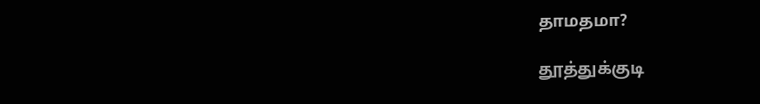தாமதமா?

தூத்துக்குடி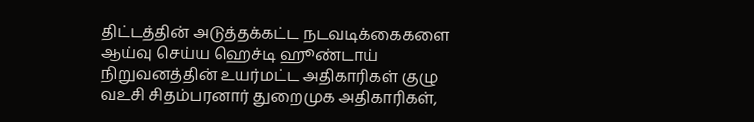திட்டத்தின் அடுத்தக்கட்ட நடவடிக்கைகளை ஆய்வு செய்ய ஹெச்டி ஹூண்டாய் நிறுவனத்தின் உயர்மட்ட அதிகாரிகள் குழு வஉசி சிதம்பரனார் துறைமுக அதிகாரிகள்,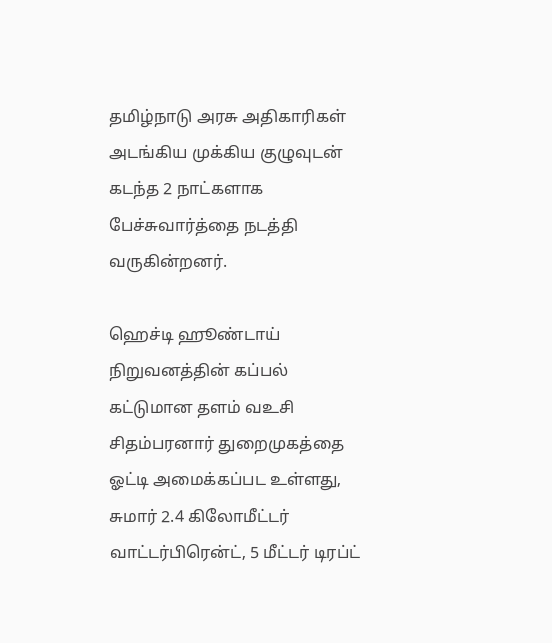தமிழ்நாடு அரசு அதிகாரிகள் அடங்கிய முக்கிய குழுவுடன் கடந்த 2 நாட்களாக பேச்சுவார்த்தை நடத்தி வருகின்றனர்.

ஹெச்டி ஹூண்டாய் நிறுவனத்தின் கப்பல் கட்டுமான தளம் வஉசி சிதம்பரனார் துறைமுகத்தை ஓட்டி அமைக்கப்பட உள்ளது, சுமார் 2.4 கிலோமீட்டர் வாட்டர்பிரென்ட், 5 மீட்டர் டிரப்ட்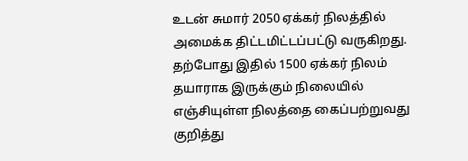உடன் சுமார் 2050 ஏக்கர் நிலத்தில் அமைக்க திட்டமிட்டப்பட்டு வருகிறது. தற்போது இதில் 1500 ஏக்கர் நிலம் தயாராக இருக்கும் நிலையில் எஞ்சியுள்ள நிலத்தை கைப்பற்றுவது குறித்து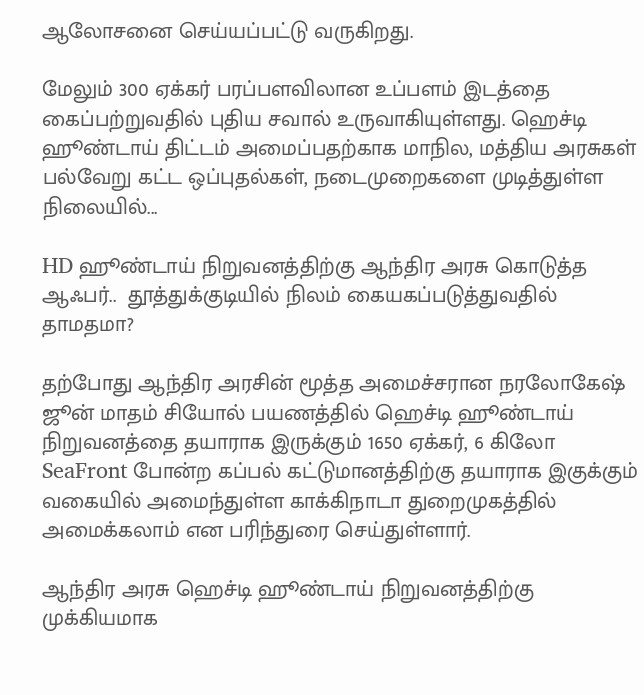ஆலோசனை செய்யப்பட்டு வருகிறது.

மேலும் 300 ஏக்கர் பரப்பளவிலான உப்பளம் இடத்தை கைப்பற்றுவதில் புதிய சவால் உருவாகியுள்ளது. ஹெச்டி ஹூண்டாய் திட்டம் அமைப்பதற்காக மாநில, மத்திய அரசுகள் பல்வேறு கட்ட ஒப்புதல்கள், நடைமுறைகளை முடித்துள்ள நிலையில்...

HD ஹூண்டாய் நிறுவனத்திற்கு ஆந்திர அரசு கொடுத்த ஆஃபர்..  தூத்துக்குடியில் நிலம் கையகப்படுத்துவதில் தாமதமா?

தற்போது ஆந்திர அரசின் மூத்த அமைச்சரான நரலோகேஷ் ஜூன் மாதம் சியோல் பயணத்தில் ஹெச்டி ஹூண்டாய் நிறுவனத்தை தயாராக இருக்கும் 1650 ஏக்கர், 6 கிலோ SeaFront போன்ற கப்பல் கட்டுமானத்திற்கு தயாராக இகுக்கும் வகையில் அமைந்துள்ள காக்கிநாடா துறைமுகத்தில் அமைக்கலாம் என பரிந்துரை செய்துள்ளார்.

ஆந்திர அரசு ஹெச்டி ஹூண்டாய் நிறுவனத்திற்கு முக்கியமாக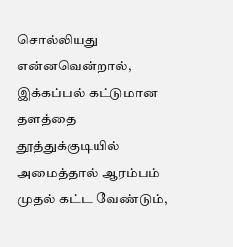சொல்லியது என்னவென்றால், இக்கப்பல் கட்டுமான தளத்தை தூத்துக்குடியில் அமைத்தால் ஆரம்பம் முதல் கட்ட வேண்டும்,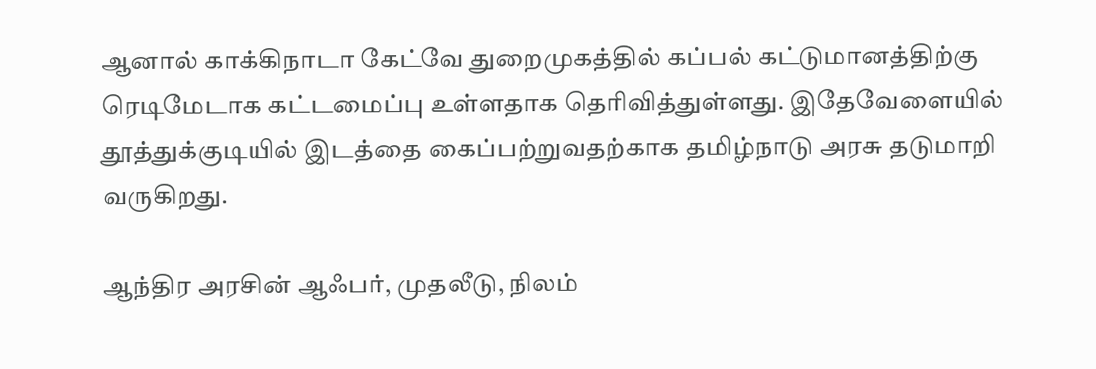ஆனால் காக்கிநாடா கேட்வே துறைமுகத்தில் கப்பல் கட்டுமானத்திற்கு ரெடிமேடாக கட்டமைப்பு உள்ளதாக தெரிவித்துள்ளது. இதேவேளையில் தூத்துக்குடியில் இடத்தை கைப்பற்றுவதற்காக தமிழ்நாடு அரசு தடுமாறி வருகிறது.

ஆந்திர அரசின் ஆஃபர், முதலீடு, நிலம்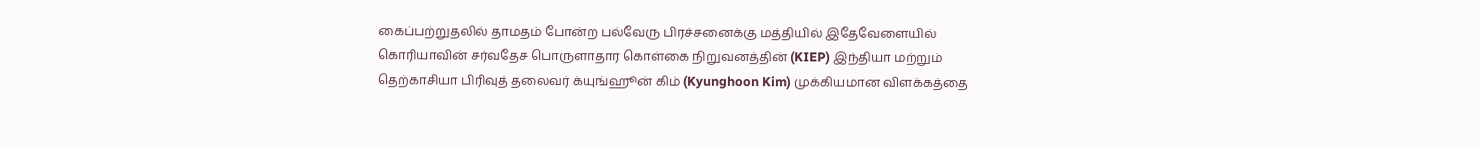கைப்பற்றுதலில் தாமதம் போன்ற பல்வேரு பிரச்சனைக்கு மத்தியில் இதேவேளையில் கொரியாவின் சர்வதேச பொருளாதார கொள்கை நிறுவனத்தின் (KIEP) இந்தியா மற்றும் தெற்காசியா பிரிவுத் தலைவர் க்யுங்ஹூன் கிம் (Kyunghoon Kim) முக்கியமான விளக்கத்தை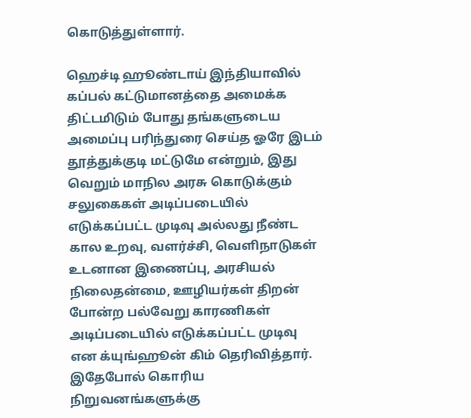கொடுத்துள்ளார்.

ஹெச்டி ஹூண்டாய் இந்தியாவில் கப்பல் கட்டுமானத்தை அமைக்க திட்டமிடும் போது தங்களுடைய அமைப்பு பரிந்துரை செய்த ஓரே இடம் தூத்துக்குடி மட்டுமே என்றும், இது வெறும் மாநில அரசு கொடுக்கும் சலுகைகள் அடிப்படையில் எடுக்கப்பட்ட முடிவு அல்லது நீண்ட கால உறவு, வளர்ச்சி, வெளிநாடுகள் உடனான இணைப்பு, அரசியல் நிலைதன்மை, ஊழியர்கள் திறன் போன்ற பல்வேறு காரணிகள் அடிப்படையில் எடுக்கப்பட்ட முடிவு என க்யுங்ஹூன் கிம் தெரிவித்தார். இதேபோல் கொரிய நிறுவனங்களுக்கு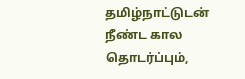தமிழ்நாட்டுடன் நீண்ட கால தொடர்ப்பும்,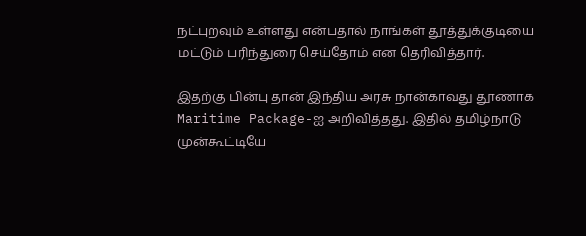நட்புறவும் உள்ளது என்பதால் நாங்கள் தூத்துக்குடியை மட்டும் பரிந்துரை செய்தோம் என தெரிவித்தார்.

இதற்கு பின்பு தான் இந்திய அரசு நான்காவது தூணாக Maritime Package-ஐ அறிவித்தது. இதில் தமிழ்நாடு முன்கூட்டியே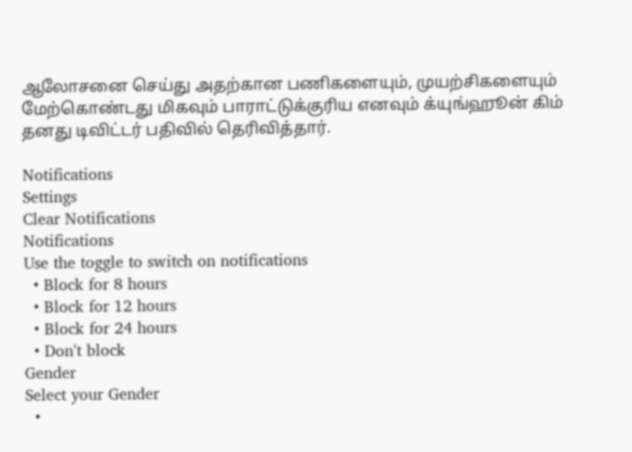ஆலோசனை செய்து அதற்கான பணிகளையும், முயற்சிகளையும் மேற்கொண்டது மிகவும் பாராட்டுக்குரிய எனவும் க்யுங்ஹூன் கிம் தனது டிவிட்டர் பதிவில் தெரிவித்தார்.

Notifications
Settings
Clear Notifications
Notifications
Use the toggle to switch on notifications
  • Block for 8 hours
  • Block for 12 hours
  • Block for 24 hours
  • Don't block
Gender
Select your Gender
  •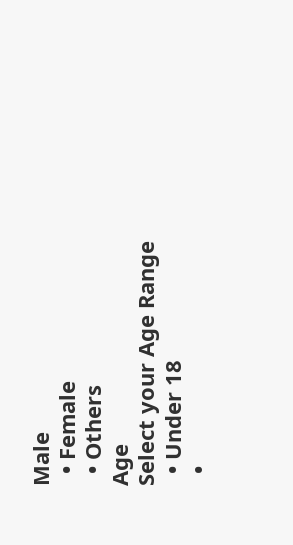Male
  • Female
  • Others
Age
Select your Age Range
  • Under 18
  •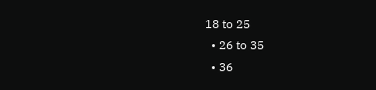18 to 25
  • 26 to 35
  • 36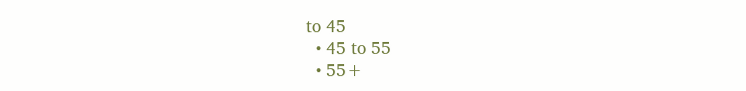to 45
  • 45 to 55
  • 55+